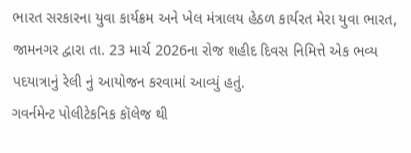ભારત સરકારના યુવા કાર્યક્રમ અને ખેલ મંત્રાલય હેઠળ કાર્યરત મેરા યુવા ભારત, જામનગર દ્વારા તા. 23 માર્ચ 2026ના રોજ શહીદ દિવસ નિમિત્તે એક ભવ્ય પદયાત્રાનું રેલી નું આયોજન કરવામાં આવ્યું હતું.
ગવર્નમેન્ટ પોલીટેકનિક કૉલેજ થી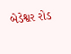બેડેશ્વર રોડ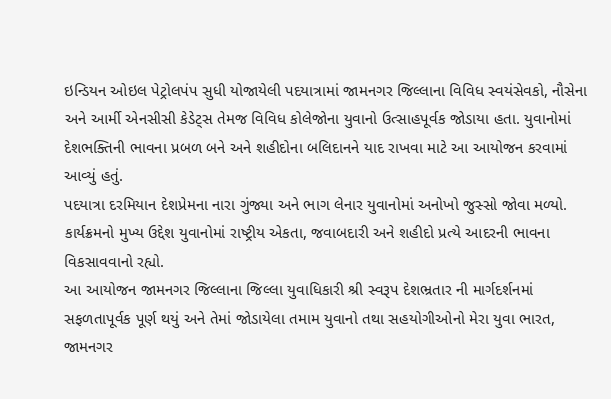ઇન્ડિયન ઓઇલ પેટ્રોલપંપ સુધી યોજાયેલી પદયાત્રામાં જામનગર જિલ્લાના વિવિધ સ્વયંસેવકો, નૌસેના અને આર્મી એનસીસી કેડેટ્સ તેમજ વિવિધ કોલેજોના યુવાનો ઉત્સાહપૂર્વક જોડાયા હતા. યુવાનોમાં દેશભક્તિની ભાવના પ્રબળ બને અને શહીદોના બલિદાનને યાદ રાખવા માટે આ આયોજન કરવામાં આવ્યું હતું.
પદયાત્રા દરમિયાન દેશપ્રેમના નારા ગુંજ્યા અને ભાગ લેનાર યુવાનોમાં અનોખો જુસ્સો જોવા મળ્યો. કાર્યક્રમનો મુખ્ય ઉદ્દેશ યુવાનોમાં રાષ્ટ્રીય એકતા, જવાબદારી અને શહીદો પ્રત્યે આદરની ભાવના વિકસાવવાનો રહ્યો.
આ આયોજન જામનગર જિલ્લાના જિલ્લા યુવાધિકારી શ્રી સ્વરૂપ દેશભ્રતાર ની માર્ગદર્શનમાં સફળતાપૂર્વક પૂર્ણ થયું અને તેમાં જોડાયેલા તમામ યુવાનો તથા સહયોગીઓનો મેરા યુવા ભારત, જામનગર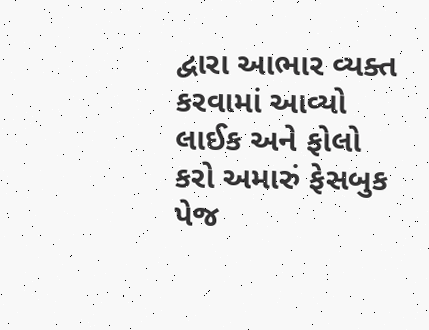દ્વારા આભાર વ્યક્ત કરવામાં આવ્યો
લાઈક અને ફોલો કરો અમારું ફેસબુક પેજ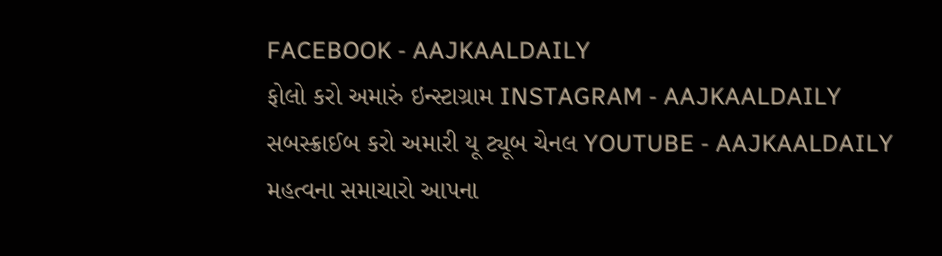FACEBOOK - AAJKAALDAILY
ફોલો કરો અમારું ઇન્સ્ટાગ્રામ INSTAGRAM - AAJKAALDAILY
સબસ્ક્રાઈબ કરો અમારી યૂ ટ્યૂબ ચેનલ YOUTUBE - AAJKAALDAILY
મહત્વના સમાચારો આપના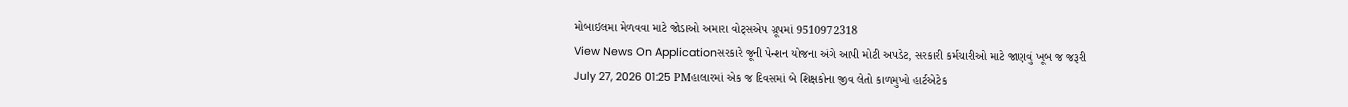મોબાઇલમા મેળવવા માટે જોડાઓ અમારા વોટ્સએપ ગ્રૂપમાં 9510972318
View News On Applicationસરકારે જૂની પેન્શન યોજના અંગે આપી મોટી અપડેટ, સરકારી કર્મચારીઓ માટે જાણવું ખૂબ જ જરૂરી
July 27, 2026 01:25 PMહાલારમાં એક જ દિવસમાં બે શિક્ષકોના જીવ લેતો કાળમુખો હાર્ટએટેક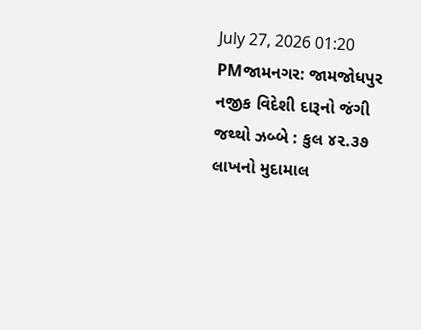July 27, 2026 01:20 PMજામનગર: જામજોધપુર નજીક વિદેશી દારૂનો જંગી જથ્થો ઝબ્બે : કુલ ૪૨.૩૭ લાખનો મુદામાલ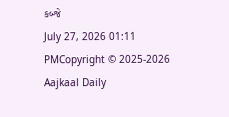કબ્જે
July 27, 2026 01:11 PMCopyright © 2025-2026 Aajkaal Daily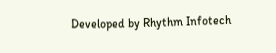Developed by Rhythm Infotech